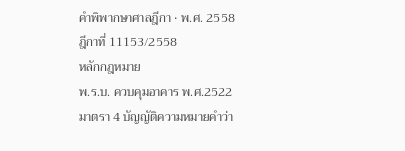คำพิพากษาศาลฎีกา · พ.ศ. 2558
ฎีกาที่ 11153/2558
หลักกฎหมาย
พ.ร.บ. ควบคุมอาคาร พ.ศ.2522 มาตรา 4 บัญญัติความหมายคำว่า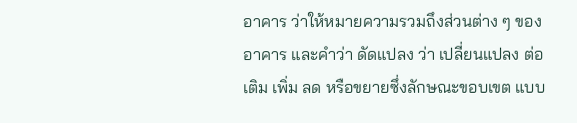อาคาร ว่าให้หมายความรวมถึงส่วนต่าง ๆ ของอาคาร และคำว่า ดัดแปลง ว่า เปลี่ยนแปลง ต่อเติม เพิ่ม ลด หรือขยายซึ่งลักษณะขอบเขต แบบ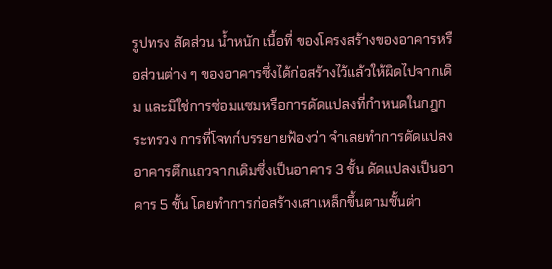รูปทรง สัดส่วน น้ำหนัก เนื้อที่ ของโครงสร้างของอาคารหรือส่วนต่าง ๆ ของอาคารซึ่งได้ก่อสร้างไว้แล้วให้ผิดไปจากเดิม และมิใช่การซ่อมแซมหรือการดัดแปลงที่กำหนดในกฎกระทรวง การที่โจทก์บรรยายฟ้องว่า จำเลยทำการดัดแปลงอาคารตึกแถวจากเดิมซึ่งเป็นอาคาร 3 ชั้น ดัดแปลงเป็นอาคาร 5 ชั้น โดยทำการก่อสร้างเสาเหล็กขึ้นตามชั้นต่า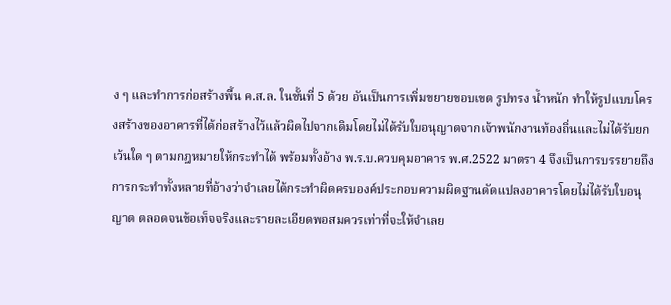ง ๆ และทำการก่อสร้างพื้น ค.ส.ล. ในชั้นที่ 5 ด้วย อันเป็นการเพิ่มขยายขอบเขต รูปทรง น้ำหนัก ทำให้รูปแบบโครงสร้างของอาคารที่ได้ก่อสร้างไว้แล้วผิดไปจากเดิมโดยไม่ได้รับใบอนุญาตจากเจ้าพนักงานท้องถิ่นและไม่ได้รับยกเว้นใด ๆ ตามกฎหมายให้กระทำได้ พร้อมทั้งอ้าง พ.ร.บ.ควบคุมอาคาร พ.ศ.2522 มาตรา 4 จึงเป็นการบรรยายถึงการกระทำทั้งหลายที่อ้างว่าจำเลยได้กระทำผิดครบองค์ประกอบความผิดฐานดัดแปลงอาคารโดยไม่ได้รับใบอนุญาต ตลอดจนข้อเท็จจริงและรายละเอียดพอสมควรเท่าที่จะให้จำเลย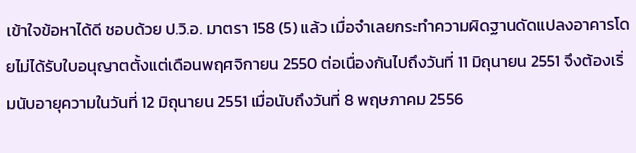เข้าใจข้อหาได้ดี ชอบด้วย ป.วิ.อ. มาตรา 158 (5) แล้ว เมื่อจำเลยกระทำความผิดฐานดัดแปลงอาคารโดยไม่ได้รับใบอนุญาตตั้งแต่เดือนพฤศจิกายน 2550 ต่อเนื่องกันไปถึงวันที่ 11 มิถุนายน 2551 จึงต้องเริ่มนับอายุความในวันที่ 12 มิถุนายน 2551 เมื่อนับถึงวันที่ 8 พฤษภาคม 2556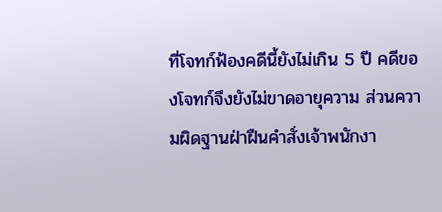ที่โจทก์ฟ้องคดีนี้ยังไม่เกิน 5 ปี คดีของโจทก์จึงยังไม่ขาดอายุความ ส่วนความผิดฐานฝ่าฝืนคำสั่งเจ้าพนักงา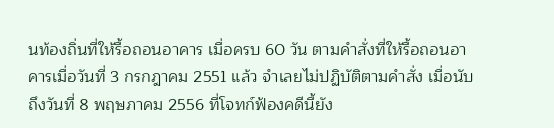นท้องถิ่นที่ให้รื้อถอนอาคาร เมื่อครบ 60 วัน ตามคำสั่งที่ให้รื้อถอนอาคารเมื่อวันที่ 3 กรกฎาคม 2551 แล้ว จำเลยไม่ปฏิบัติตามคำสั่ง เมื่อนับถึงวันที่ 8 พฤษภาคม 2556 ที่โจทก์ฟ้องคดีนี้ยัง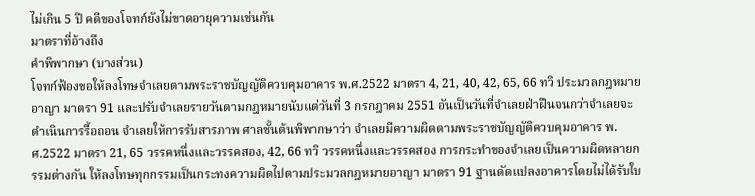ไม่เกิน 5 ปี คดีของโจทก์ยังไม่ขาดอายุความเช่นกัน
มาตราที่อ้างถึง
คำพิพากษา (บางส่วน)
โจทก์ฟ้องขอให้ลงโทษจำเลยตามพระราชบัญญัติควบคุมอาคาร พ.ศ.2522 มาตรา 4, 21, 40, 42, 65, 66 ทวิ ประมวลกฎหมายอาญา มาตรา 91 และปรับจำเลยรายวันตามกฎหมายนับแต่วันที่ 3 กรกฎาคม 2551 อันเป็นวันที่จำเลยฝ่าฝืนจนกว่าจำเลยจะดำเนินการรื้อถอน จำเลยให้การรับสารภาพ ศาลชั้นต้นพิพากษาว่า จำเลยมีความผิดตามพระราชบัญญัติควบคุมอาคาร พ.ศ.2522 มาตรา 21, 65 วรรคหนึ่งและวรรคสอง, 42, 66 ทวิ วรรคหนึ่งและวรรคสอง การกระทำของจำเลยเป็นความผิดหลายกรรมต่างกัน ให้ลงโทษทุกกรรมเป็นกระทงความผิดไปตามประมวลกฎหมายอาญา มาตรา 91 ฐานดัดแปลงอาคารโดยไม่ได้รับใบ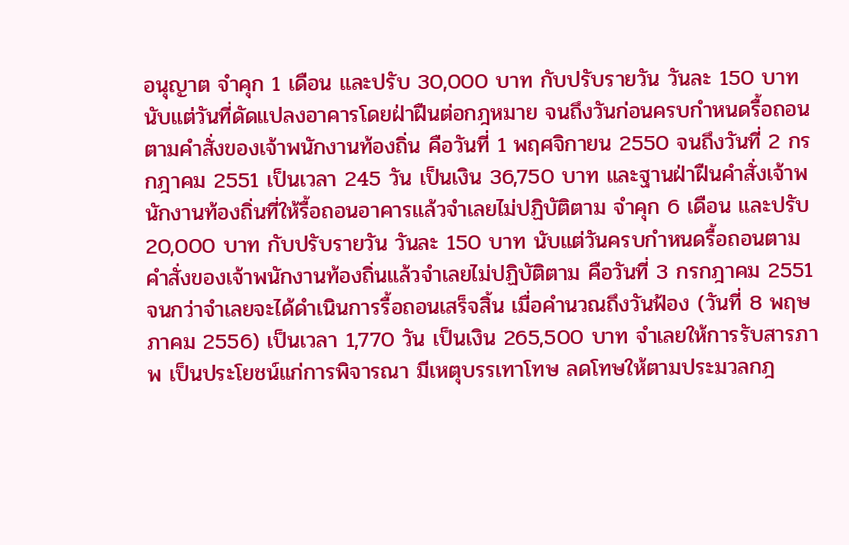อนุญาต จำคุก 1 เดือน และปรับ 30,000 บาท กับปรับรายวัน วันละ 150 บาท นับแต่วันที่ดัดแปลงอาคารโดยฝ่าฝืนต่อกฎหมาย จนถึงวันก่อนครบกำหนดรื้อถอนตามคำสั่งของเจ้าพนักงานท้องถิ่น คือวันที่ 1 พฤศจิกายน 2550 จนถึงวันที่ 2 กรกฎาคม 2551 เป็นเวลา 245 วัน เป็นเงิน 36,750 บาท และฐานฝ่าฝืนคำสั่งเจ้าพนักงานท้องถิ่นที่ให้รื้อถอนอาคารแล้วจำเลยไม่ปฏิบัติตาม จำคุก 6 เดือน และปรับ 20,000 บาท กับปรับรายวัน วันละ 150 บาท นับแต่วันครบกำหนดรื้อถอนตามคำสั่งของเจ้าพนักงานท้องถิ่นแล้วจำเลยไม่ปฏิบัติตาม คือวันที่ 3 กรกฎาคม 2551 จนกว่าจำเลยจะได้ดำเนินการรื้อถอนเสร็จสิ้น เมื่อคำนวณถึงวันฟ้อง (วันที่ 8 พฤษภาคม 2556) เป็นเวลา 1,770 วัน เป็นเงิน 265,500 บาท จำเลยให้การรับสารภาพ เป็นประโยชน์แก่การพิจารณา มีเหตุบรรเทาโทษ ลดโทษให้ตามประมวลกฎ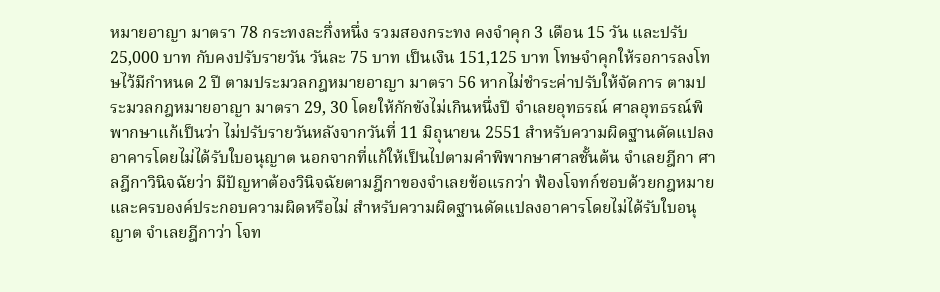หมายอาญา มาตรา 78 กระทงละกึ่งหนึ่ง รวมสองกระทง คงจำคุก 3 เดือน 15 วัน และปรับ 25,000 บาท กับคงปรับรายวัน วันละ 75 บาท เป็นเงิน 151,125 บาท โทษจำคุกให้รอการลงโทษไว้มีกำหนด 2 ปี ตามประมวลกฎหมายอาญา มาตรา 56 หากไม่ชำระค่าปรับให้จัดการ ตามประมวลกฎหมายอาญา มาตรา 29, 30 โดยให้กักขังไม่เกินหนึ่งปี จำเลยอุทธรณ์ ศาลอุทธรณ์พิพากษาแก้เป็นว่า ไม่ปรับรายวันหลังจากวันที่ 11 มิถุนายน 2551 สำหรับความผิดฐานดัดแปลงอาคารโดยไม่ได้รับใบอนุญาต นอกจากที่แก้ให้เป็นไปตามคำพิพากษาศาลชั้นต้น จำเลยฎีกา ศาลฎีกาวินิจฉัยว่า มีปัญหาต้องวินิจฉัยตามฎีกาของจำเลยข้อแรกว่า ฟ้องโจทก์ชอบด้วยกฎหมายและครบองค์ประกอบความผิดหรือไม่ สำหรับความผิดฐานดัดแปลงอาคารโดยไม่ได้รับใบอนุญาต จำเลยฎีกาว่า โจท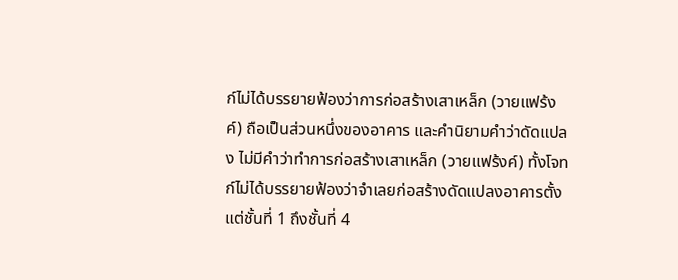ก์ไม่ได้บรรยายฟ้องว่าการก่อสร้างเสาเหล็ก (วายแฟร้งค์) ถือเป็นส่วนหนึ่งของอาคาร และคำนิยามคำว่าดัดแปลง ไม่มีคำว่าทำการก่อสร้างเสาเหล็ก (วายแฟร้งค์) ทั้งโจทก์ไม่ได้บรรยายฟ้องว่าจำเลยก่อสร้างดัดแปลงอาคารตั้งแต่ชั้นที่ 1 ถึงชั้นที่ 4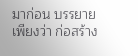มาก่อน บรรยายเพียงว่า ก่อสร้าง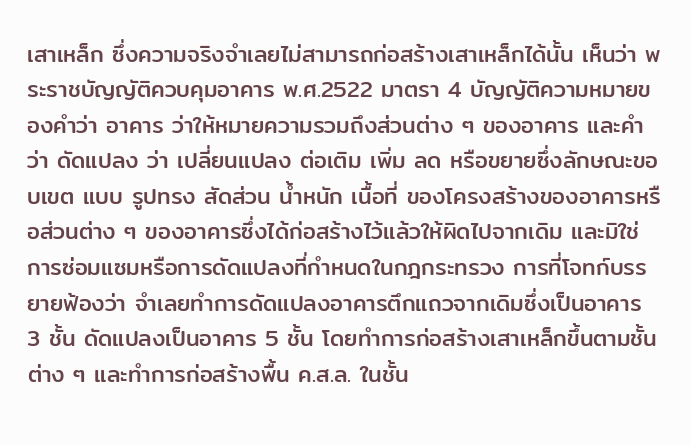เสาเหล็ก ซึ่งความจริงจำเลยไม่สามารถก่อสร้างเสาเหล็กได้นั้น เห็นว่า พระราชบัญญัติควบคุมอาคาร พ.ศ.2522 มาตรา 4 บัญญัติความหมายของคำว่า อาคาร ว่าให้หมายความรวมถึงส่วนต่าง ๆ ของอาคาร และคำว่า ดัดแปลง ว่า เปลี่ยนแปลง ต่อเติม เพิ่ม ลด หรือขยายซึ่งลักษณะขอบเขต แบบ รูปทรง สัดส่วน น้ำหนัก เนื้อที่ ของโครงสร้างของอาคารหรือส่วนต่าง ๆ ของอาคารซึ่งได้ก่อสร้างไว้แล้วให้ผิดไปจากเดิม และมิใช่การซ่อมแซมหรือการดัดแปลงที่กำหนดในกฎกระทรวง การที่โจทก์บรรยายฟ้องว่า จำเลยทำการดัดแปลงอาคารตึกแถวจากเดิมซึ่งเป็นอาคาร 3 ชั้น ดัดแปลงเป็นอาคาร 5 ชั้น โดยทำการก่อสร้างเสาเหล็กขึ้นตามชั้นต่าง ๆ และทำการก่อสร้างพื้น ค.ส.ล. ในชั้น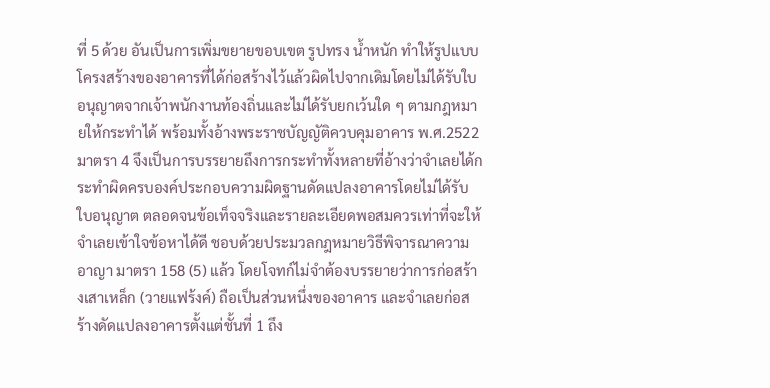ที่ 5 ด้วย อันเป็นการเพิ่มขยายขอบเขต รูปทรง น้ำหนัก ทำให้รูปแบบโครงสร้างของอาคารที่ได้ก่อสร้างไว้แล้วผิดไปจากเดิมโดยไม่ได้รับใบอนุญาตจากเจ้าพนักงานท้องถิ่นและไม่ได้รับยกเว้นใด ๆ ตามกฎหมายให้กระทำได้ พร้อมทั้งอ้างพระราชบัญญัติควบคุมอาคาร พ.ศ.2522 มาตรา 4 จึงเป็นการบรรยายถึงการกระทำทั้งหลายที่อ้างว่าจำเลยได้กระทำผิดครบองค์ประกอบความผิดฐานดัดแปลงอาคารโดยไม่ได้รับใบอนุญาต ตลอดจนข้อเท็จจริงและรายละเอียดพอสมควรเท่าที่จะให้จำเลยเข้าใจข้อหาได้ดี ชอบด้วยประมวลกฎหมายวิธีพิจารณาความอาญา มาตรา 158 (5) แล้ว โดยโจทก์ไม่จำต้องบรรยายว่าการก่อสร้างเสาเหล็ก (วายแฟร้งค์) ถือเป็นส่วนหนึ่งของอาคาร และจำเลยก่อสร้างดัดแปลงอาคารตั้งแต่ชั้นที่ 1 ถึง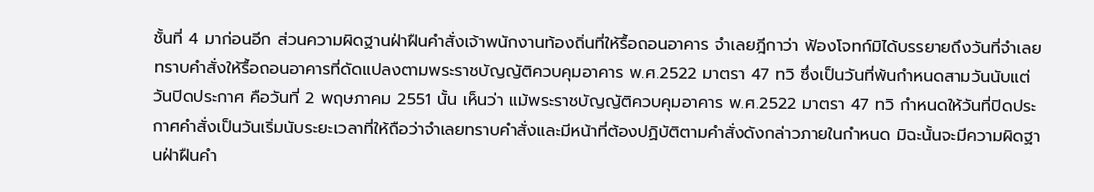ชั้นที่ 4 มาก่อนอีก ส่วนความผิดฐานฝ่าฝืนคำสั่งเจ้าพนักงานท้องถิ่นที่ให้รื้อถอนอาคาร จำเลยฎีกาว่า ฟ้องโจทก์มิได้บรรยายถึงวันที่จำเลยทราบคำสั่งให้รื้อถอนอาคารที่ดัดแปลงตามพระราชบัญญัติควบคุมอาคาร พ.ศ.2522 มาตรา 47 ทวิ ซึ่งเป็นวันที่พ้นกำหนดสามวันนับแต่วันปิดประกาศ คือวันที่ 2 พฤษภาคม 2551 นั้น เห็นว่า แม้พระราชบัญญัติควบคุมอาคาร พ.ศ.2522 มาตรา 47 ทวิ กำหนดให้วันที่ปิดประกาศคำสั่งเป็นวันเริ่มนับระยะเวลาที่ให้ถือว่าจำเลยทราบคำสั่งและมีหน้าที่ต้องปฏิบัติตามคำสั่งดังกล่าวภายในกำหนด มิฉะนั้นจะมีความผิดฐานฝ่าฝืนคำ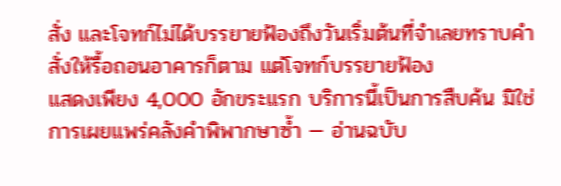สั่ง และโจทก์ไม่ได้บรรยายฟ้องถึงวันเริ่มต้นที่จำเลยทราบคำสั่งให้รื้อถอนอาคารก็ตาม แต่โจทก์บรรยายฟ้อง
แสดงเพียง 4,000 อักขระแรก บริการนี้เป็นการสืบค้น มิใช่การเผยแพร่คลังคำพิพากษาซ้ำ — อ่านฉบับ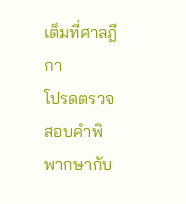เต็มที่ศาลฎีกา
โปรดตรวจสอบคำพิพากษากับ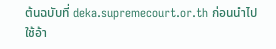ต้นฉบับที่ deka.supremecourt.or.th ก่อนนำไปใช้อ้า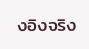งอิงจริง